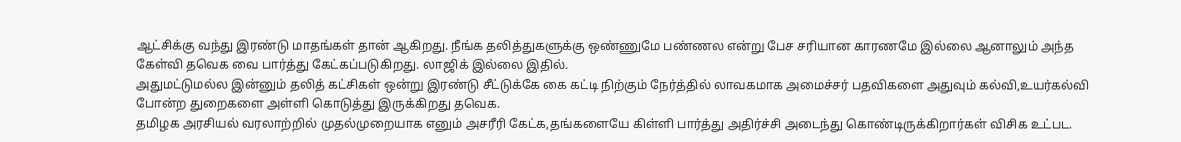ஆட்சிக்கு வந்து இரண்டு மாதங்கள் தான் ஆகிறது. நீங்க தலித்துகளுக்கு ஒண்ணுமே பண்ணல என்று பேச சரியான காரணமே இல்லை ஆனாலும் அந்த கேள்வி தவெக வை பார்த்து கேட்கப்படுகிறது. லாஜிக் இல்லை இதில்.
அதுமட்டுமல்ல இன்னும் தலித் கட்சிகள் ஒன்று இரண்டு சீட்டுக்கே கை கட்டி நிற்கும் நேர்த்தில் லாவகமாக அமைச்சர் பதவிகளை அதுவும் கல்வி,உயர்கல்வி போன்ற துறைகளை அள்ளி கொடுத்து இருக்கிறது தவெக.
தமிழக அரசியல் வரலாற்றில் முதல்முறையாக எனும் அசரீரி கேட்க,தங்களையே கிள்ளி பார்த்து அதிர்ச்சி அடைந்து கொண்டிருக்கிறார்கள் விசிக உட்பட.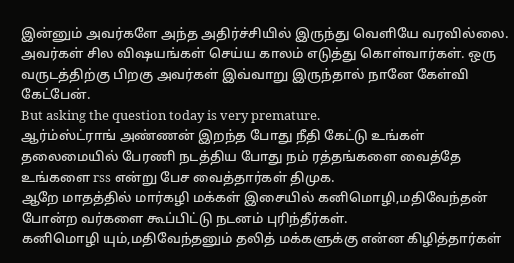இன்னும் அவர்களே அந்த அதிர்ச்சியில் இருந்து வெளியே வரவில்லை. அவர்கள் சில விஷயங்கள் செய்ய காலம் எடுத்து கொள்வார்கள். ஒரு வருடத்திற்கு பிறகு அவர்கள் இவ்வாறு இருந்தால் நானே கேள்வி கேட்பேன்.
But asking the question today is very premature.
ஆர்ம்ஸ்ட்ராங் அண்ணன் இறந்த போது நீதி கேட்டு உங்கள் தலைமையில் பேரணி நடத்திய போது நம் ரத்தங்களை வைத்தே உங்களை rss என்று பேச வைத்தார்கள் திமுக.
ஆறே மாதத்தில் மார்கழி மக்கள் இசையில் கனிமொழி,மதிவேந்தன் போன்ற வர்களை கூப்பிட்டு நடனம் புரிந்தீர்கள்.
கனிமொழி யும்,மதிவேந்தனும் தலித் மக்களுக்கு என்ன கிழித்தார்கள்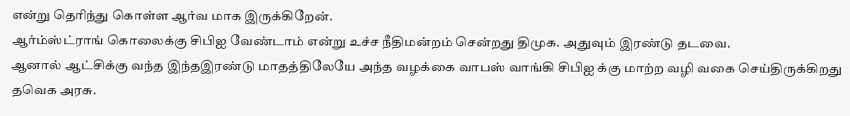என்று தெரிந்து கொள்ள ஆர்வ மாக இருக்கிறேன்.
ஆர்ம்ஸ்ட்ராங் கொலைக்கு சிபிஐ வேண்டாம் என்று உச்ச நீதிமன்றம் சென்றது திமுக. அதுவும் இரண்டு தடவை.
ஆனால் ஆட்சிக்கு வந்த இந்தஇரண்டு மாதத்திலேயே அந்த வழக்கை வாபஸ் வாங்கி சிபிஐ க்கு மாற்ற வழி வகை செய்திருக்கிறது தவெக அரசு.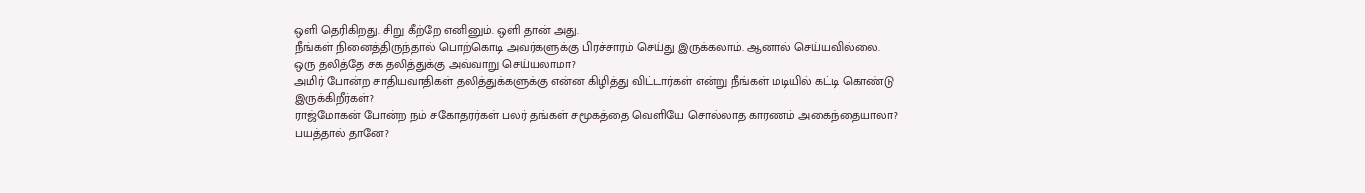ஒளி தெரிகிறது. சிறு கீற்றே எனினும். ஒளி தான் அது.
நீங்கள் நினைத்திருந்தால் பொற்கொடி அவர்களுக்கு பிரச்சாரம் செய்து இருக்கலாம். ஆனால் செய்யவில்லை.
ஒரு தலித்தே சக தலித்துக்கு அவ்வாறு செய்யலாமா?
அமிர் போன்ற சாதியவாதிகள் தலித்துக்களுக்கு என்ன கிழித்து விட்டார்கள் என்று நீங்கள் மடியில் கட்டி கொண்டு இருக்கிறீர்கள்?
ராஜ்மோகன் போன்ற நம் சகோதரர்கள் பலர் தங்கள் சமூகத்தை வெளியே சொல்லாத காரணம் அகைந்தையாலா?
பயத்தால் தானே?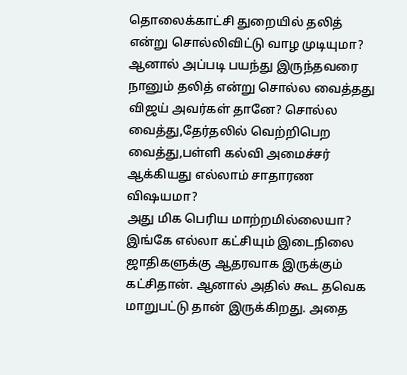தொலைக்காட்சி துறையில் தலித் என்று சொல்லிவிட்டு வாழ முடியுமா?
ஆனால் அப்படி பயந்து இருந்தவரை நானும் தலித் என்று சொல்ல வைத்தது விஜய் அவர்கள் தானே? சொல்ல வைத்து,தேர்தலில் வெற்றிபெற வைத்து,பள்ளி கல்வி அமைச்சர் ஆக்கியது எல்லாம் சாதாரண விஷயமா?
அது மிக பெரிய மாற்றமில்லையா?
இங்கே எல்லா கட்சியும் இடைநிலை ஜாதிகளுக்கு ஆதரவாக இருக்கும் கட்சிதான். ஆனால் அதில் கூட தவெக மாறுபட்டு தான் இருக்கிறது. அதை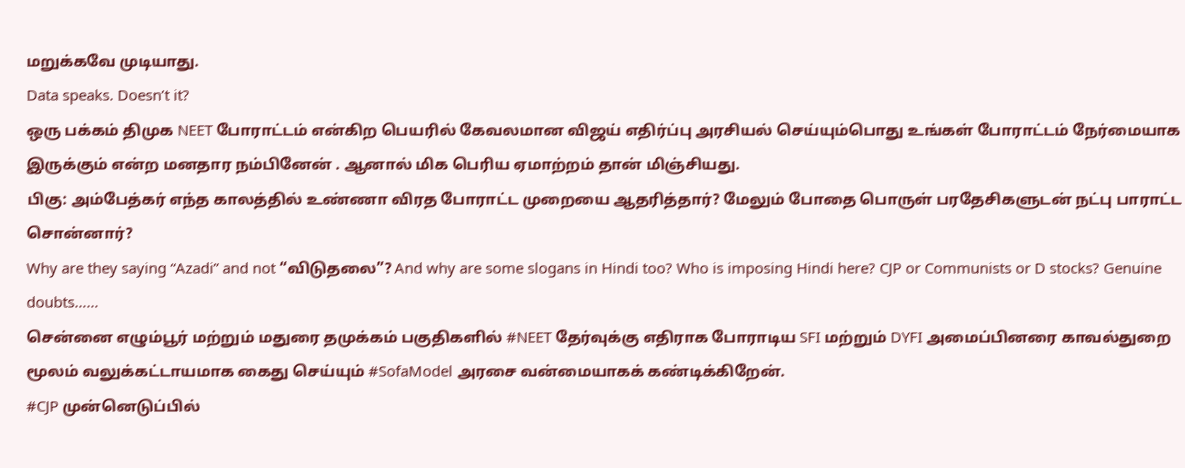மறுக்கவே முடியாது.
Data speaks. Doesn’t it?
ஒரு பக்கம் திமுக NEET போராட்டம் என்கிற பெயரில் கேவலமான விஜய் எதிர்ப்பு அரசியல் செய்யும்பொது உங்கள் போராட்டம் நேர்மையாக இருக்கும் என்ற மனதார நம்பினேன் . ஆனால் மிக பெரிய ஏமாற்றம் தான் மிஞ்சியது.
பிகு: அம்பேத்கர் எந்த காலத்தில் உண்ணா விரத போராட்ட முறையை ஆதரித்தார்? மேலும் போதை பொருள் பரதேசிகளுடன் நட்பு பாராட்ட சொன்னார்?
Why are they saying “Azadi” and not “விடுதலை”? And why are some slogans in Hindi too? Who is imposing Hindi here? CJP or Communists or D stocks? Genuine doubts……
சென்னை எழும்பூர் மற்றும் மதுரை தமுக்கம் பகுதிகளில் #NEET தேர்வுக்கு எதிராக போராடிய SFI மற்றும் DYFI அமைப்பினரை காவல்துறை மூலம் வலுக்கட்டாயமாக கைது செய்யும் #SofaModel அரசை வன்மையாகக் கண்டிக்கிறேன்.
#CJP முன்னெடுப்பில்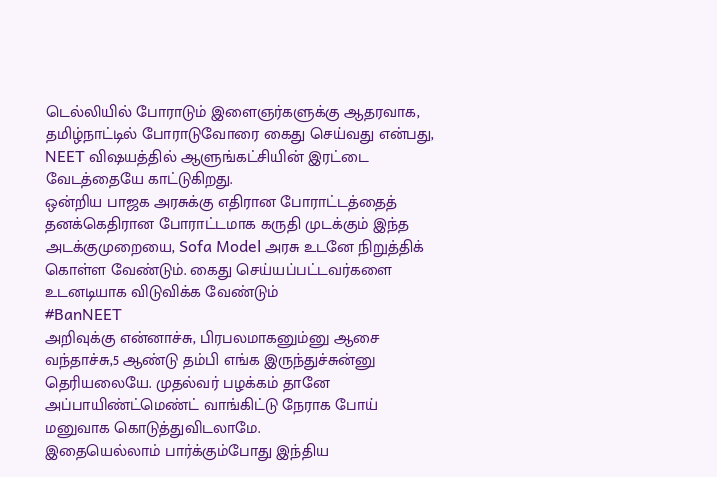டெல்லியில் போராடும் இளைஞர்களுக்கு ஆதரவாக, தமிழ்நாட்டில் போராடுவோரை கைது செய்வது என்பது, NEET விஷயத்தில் ஆளுங்கட்சியின் இரட்டை வேடத்தையே காட்டுகிறது.
ஒன்றிய பாஜக அரசுக்கு எதிரான போராட்டத்தைத் தனக்கெதிரான போராட்டமாக கருதி முடக்கும் இந்த அடக்குமுறையை, Sofa Model அரசு உடனே நிறுத்திக் கொள்ள வேண்டும். கைது செய்யப்பட்டவர்களை உடனடியாக விடுவிக்க வேண்டும்
#BanNEET
அறிவுக்கு என்னாச்சு, பிரபலமாகனும்னு ஆசை வந்தாச்சு,5 ஆண்டு தம்பி எங்க இருந்துச்சுன்னு தெரியலையே. முதல்வர் பழக்கம் தானே அப்பாயிண்ட்மெண்ட் வாங்கிட்டு நேராக போய் மனுவாக கொடுத்துவிடலாமே.
இதையெல்லாம் பார்க்கும்போது இந்திய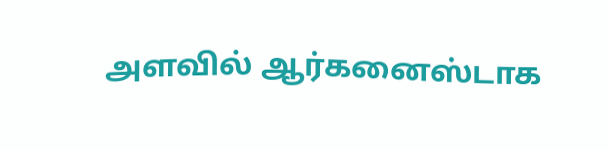அளவில் ஆர்கனைஸ்டாக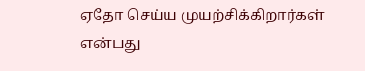ஏதோ செய்ய முயற்சிக்கிறார்கள் என்பது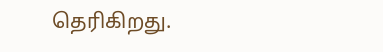தெரிகிறது.